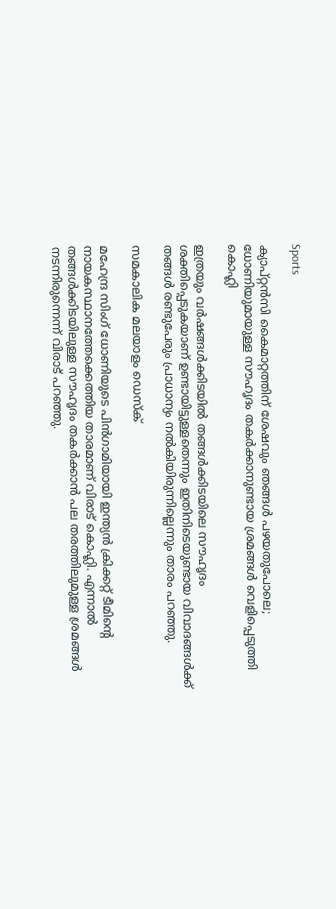Sports

ക്യാപ്റ്റന്‍സി കൈമാറ്റത്തിന് ശേഷവും ഞങ്ങള്‍ പഴയതുപോലെ; ധോണിയുമായുള്ള സൗഹൃദം തകര്‍ക്കാനുണ്ടായ ശ്രമങ്ങള്‍ വെളിപ്പെടുത്തി കൊഹ്ലി

ഇത്രയും വര്‍ഷങ്ങള്‍ക്കിടയില്‍ തങ്ങള്‍ക്കിടയിലെ സൗഹൃദം ശക്തിപ്പെടുകയാണ് ഉണ്ടായിട്ടുള്ളതെന്നും ഇതിനിടെയുണ്ടായ വിവാദങ്ങള്‍ക്ക് തങ്ങള്‍ രണ്ടുപേരും പ്രാധാന്യം നല്‍കിയിരുന്നില്ലെന്നും താരം പറഞ്ഞു.

സമകാലിക മലയാളം ഡെസ്ക്

മഹേന്ദ്ര സിംഗ് ധോണിയുടെ പിന്‍ഗാമിയായി ഇന്ത്യന്‍ ക്രിക്കറ്റ് ടീമിന്റെ നായകസ്ഥാനത്തേക്കെത്തിയ താരമാണ് വിരാട് കൊഹ്ലി. എന്നാല്‍ തങ്ങള്‍ക്കിടയിലുള്ള സൗഹൃദം തകര്‍ക്കാന്‍ പല തരത്തിലുമുള്ള ശ്രമങ്ങള്‍ നടന്നിരുന്നെന്ന് വിരാട് പറഞ്ഞു.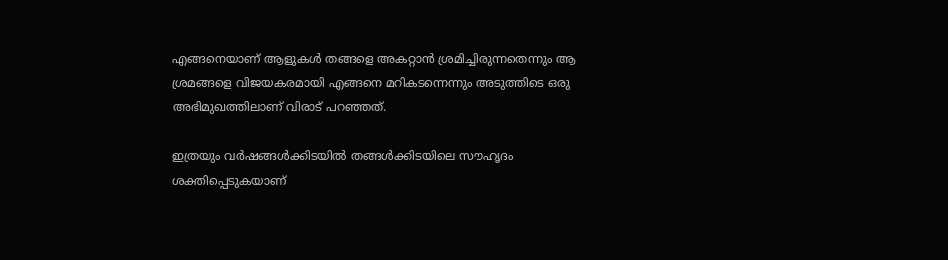എങ്ങനെയാണ് ആളുകള്‍ തങ്ങളെ അകറ്റാന്‍ ശ്രമിച്ചിരുന്നതെന്നും ആ ശ്രമങ്ങളെ വിജയകരമായി എങ്ങനെ മറികടന്നെന്നും അടുത്തിടെ ഒരു അഭിമുഖത്തിലാണ് വിരാട് പറഞ്ഞത്.

ഇത്രയും വര്‍ഷങ്ങള്‍ക്കിടയില്‍ തങ്ങള്‍ക്കിടയിലെ സൗഹൃദം ശക്തിപ്പെടുകയാണ്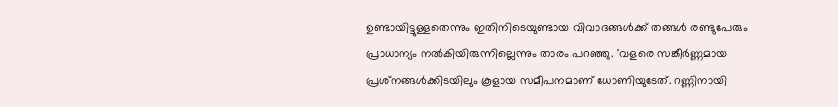ഉണ്ടായിട്ടുള്ളതെന്നും ഇതിനിടെയുണ്ടായ വിവാദങ്ങള്‍ക്ക് തങ്ങള്‍ രണ്ടുപേരും പ്രാധാന്യം നല്‍കിയിരുന്നില്ലെന്നും താരം പറഞ്ഞു. 'വളരെ സങ്കീര്‍ണ്ണമായ പ്രശ്‌നങ്ങള്‍ക്കിടയിലും കൂളായ സമീപനമാണ് ധോണിയുടേത്. റണ്ണിനായി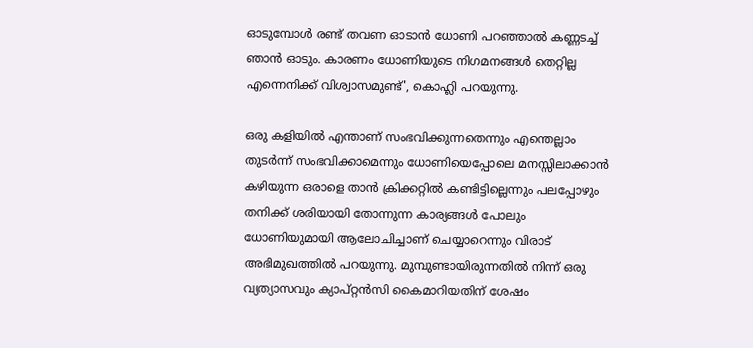ഓടുമ്പോള്‍ രണ്ട് തവണ ഓടാന്‍ ധോണി പറഞ്ഞാല്‍ കണ്ണടച്ച് ഞാന്‍ ഓടും. കാരണം ധോണിയുടെ നിഗമനങ്ങള്‍ തെറ്റില്ല എന്നെനിക്ക് വിശ്വാസമുണ്ട്', കൊഹ്ലി പറയുന്നു.

ഒരു കളിയില്‍ എന്താണ് സംഭവിക്കുന്നതെന്നും എന്തെല്ലാം തുടര്‍ന്ന് സംഭവിക്കാമെന്നും ധോണിയെപ്പോലെ മനസ്സിലാക്കാന്‍ കഴിയുന്ന ഒരാളെ താന്‍ ക്രിക്കറ്റില്‍ കണ്ടിട്ടില്ലെന്നും പലപ്പോഴും തനിക്ക് ശരിയായി തോന്നുന്ന കാര്യങ്ങള്‍ പോലും ധോണിയുമായി ആലോചിച്ചാണ് ചെയ്യാറെന്നും വിരാട് അഭിമുഖത്തില്‍ പറയുന്നു. മുമ്പുണ്ടായിരുന്നതില്‍ നിന്ന് ഒരു വ്യത്യാസവും ക്യാപ്റ്റന്‍സി കൈമാറിയതിന് ശേഷം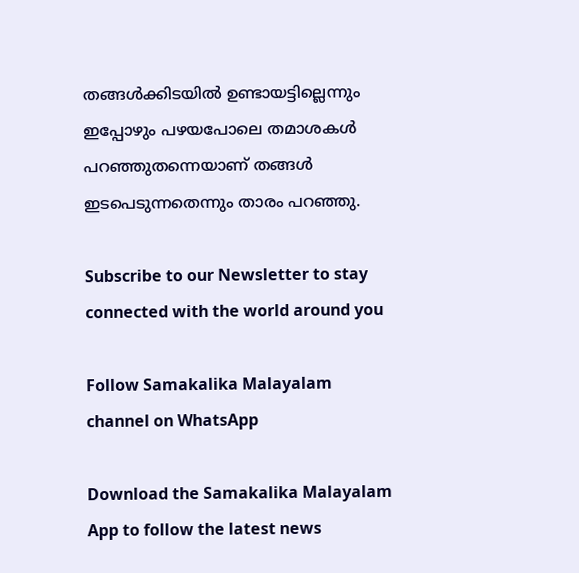തങ്ങള്‍ക്കിടയില്‍ ഉണ്ടായട്ടില്ലെന്നും ഇപ്പോഴും പഴയപോലെ തമാശകള്‍ പറഞ്ഞുതന്നെയാണ് തങ്ങള്‍ ഇടപെടുന്നതെന്നും താരം പറഞ്ഞു.

Subscribe to our Newsletter to stay connected with the world around you

Follow Samakalika Malayalam channel on WhatsApp

Download the Samakalika Malayalam App to follow the latest news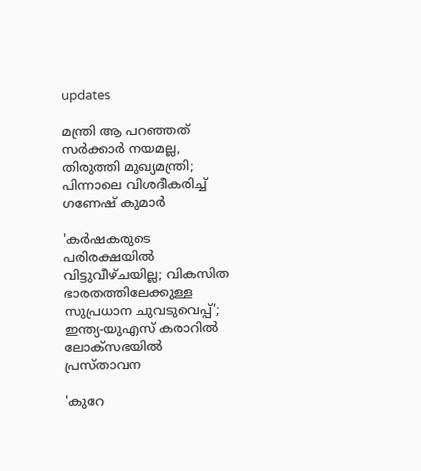updates

മന്ത്രി ആ പറഞ്ഞത് സര്‍ക്കാര്‍ നയമല്ല, തിരുത്തി മുഖ്യമന്ത്രി; പിന്നാലെ വിശദീകരിച്ച് ഗണേഷ് കുമാര്‍

'കര്‍ഷകരുടെ പരിരക്ഷയിൽ വിട്ടുവീഴ്ചയില്ല; വികസിത ഭാരതത്തിലേക്കുള്ള സുപ്രധാന ചുവടുവെപ്പ്'; ഇന്ത്യ-യുഎസ് കരാറില്‍ ലോക്‌സഭയില്‍ പ്രസ്താവന

'കുറേ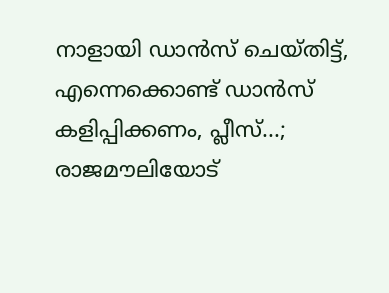നാളായി ഡാൻസ് ചെയ്തിട്ട്, എന്നെക്കൊണ്ട് ഡാൻസ് കളിപ്പിക്കണം, പ്ലീസ്...; രാജമൗലിയോട്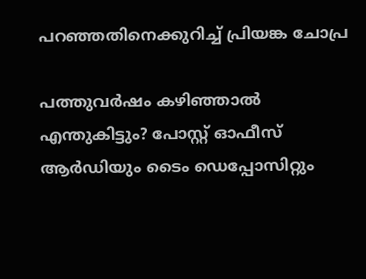പറഞ്ഞതിനെക്കുറിച്ച് പ്രിയങ്ക ചോപ്ര

പത്തുവര്‍ഷം കഴിഞ്ഞാല്‍ എന്തുകിട്ടും? പോസ്റ്റ് ഓഫീസ് ആര്‍ഡിയും ടൈം ഡെപ്പോസിറ്റും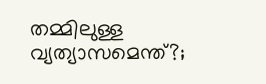തമ്മിലുള്ള വ്യത്യാസമെന്ത്?;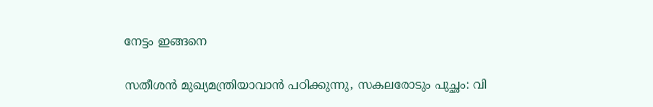നേട്ടം ഇങ്ങനെ

സതീശന്‍ മുഖ്യമന്ത്രിയാവാന്‍ പഠിക്കുന്നു, സകലരോടും പുച്ഛം: വി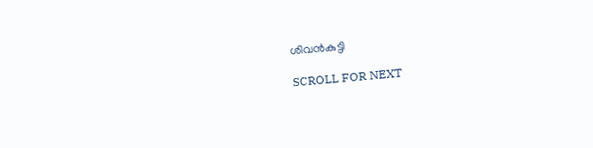ശിവന്‍കുട്ടി

SCROLL FOR NEXT